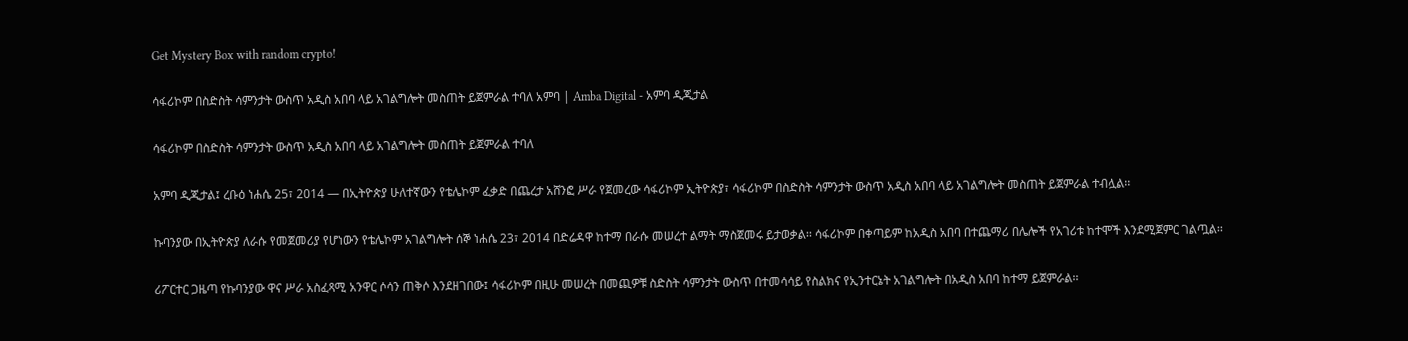Get Mystery Box with random crypto!

ሳፋሪኮም በስድስት ሳምንታት ውስጥ አዲስ አበባ ላይ አገልግሎት መስጠት ይጀምራል ተባለ አምባ | Amba Digital - አምባ ዲጂታል

ሳፋሪኮም በስድስት ሳምንታት ውስጥ አዲስ አበባ ላይ አገልግሎት መስጠት ይጀምራል ተባለ

አምባ ዲጂታል፤ ረቡዕ ነሐሴ 25፣ 2014 ― በኢትዮጵያ ሁለተኛውን የቴሌኮም ፈቃድ በጨረታ አሸንፎ ሥራ የጀመረው ሳፋሪኮም ኢትዮጵያ፣ ሳፋሪኮም በስድስት ሳምንታት ውስጥ አዲስ አበባ ላይ አገልግሎት መስጠት ይጀምራል ተብሏል፡፡

ኩባንያው በኢትዮጵያ ለራሱ የመጀመሪያ የሆነውን የቴሌኮም አገልግሎት ሰኞ ነሐሴ 23፣ 2014 በድሬዳዋ ከተማ በራሱ መሠረተ ልማት ማስጀመሩ ይታወቃል፡፡ ሳፋሪኮም በቀጣይም ከአዲስ አበባ በተጨማሪ በሌሎች የአገሪቱ ከተሞች እንደሚጀምር ገልጧል፡፡

ሪፖርተር ጋዜጣ የኩባንያው ዋና ሥራ አስፈጻሚ አንዋር ሶሳን ጠቅሶ እንደዘገበው፤ ሳፋሪኮም በዚሁ መሠረት በመጪዎቹ ስድስት ሳምንታት ውስጥ በተመሳሳይ የስልክና የኢንተርኔት አገልግሎት በአዲስ አበባ ከተማ ይጀምራል፡፡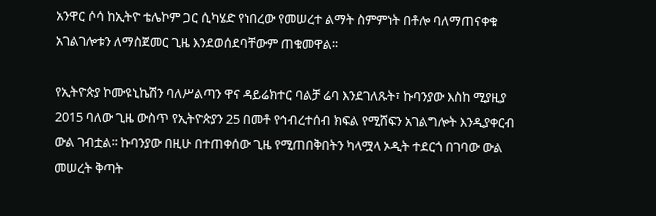አንዋር ሶሳ ከኢትዮ ቴሌኮም ጋር ሲካሄድ የነበረው የመሠረተ ልማት ስምምነት በቶሎ ባለማጠናቀቁ አገልገሎቱን ለማስጀመር ጊዜ እንደወሰደባቸውም ጠቁመዋል፡፡

የኢትዮጵያ ኮሙዩኒኬሽን ባለሥልጣን ዋና ዳይሬክተር ባልቻ ሬባ እንደገለጹት፣ ኩባንያው እስከ ሚያዚያ 2015 ባለው ጊዜ ውስጥ የኢትዮጵያን 25 በመቶ የኅብረተሰብ ክፍል የሚሸፍን አገልግሎት እንዲያቀርብ ውል ገብቷል፡፡ ኩባንያው በዚሁ በተጠቀሰው ጊዜ የሚጠበቅበትን ካላሟላ ኦዲት ተደርጎ በገባው ውል መሠረት ቅጣት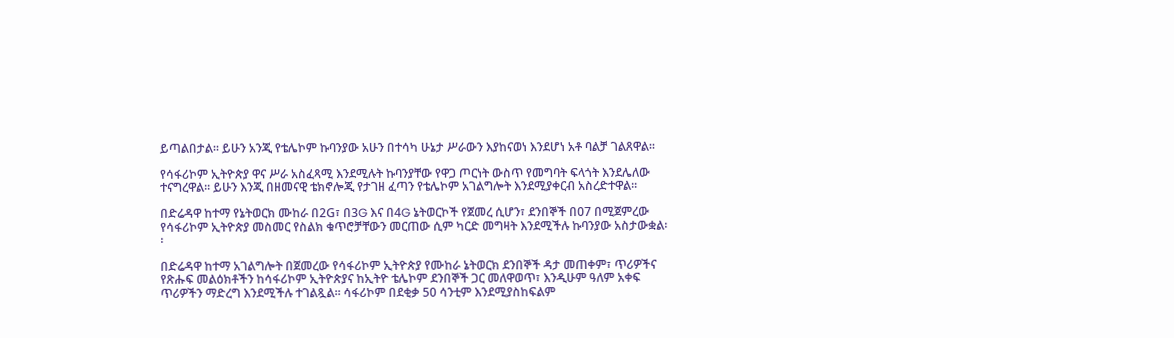ይጣልበታል፡፡ ይሁን አንጂ የቴሌኮም ኩባንያው አሁን በተሳካ ሁኔታ ሥራውን እያከናወነ እንደሆነ አቶ ባልቻ ገልጸዋል፡፡

የሳፋሪኮም ኢትዮጵያ ዋና ሥራ አስፈጻሚ እንደሚሉት ኩባንያቸው የዋጋ ጦርነት ውስጥ የመግባት ፍላጎት እንደሌለው ተናግረዋል፡፡ ይሁን እንጂ በዘመናዊ ቴክኖሎጂ የታገዘ ፈጣን የቴሌኮም አገልግሎት እንደሚያቀርብ አስረድተዋል፡፡

በድሬዳዋ ከተማ የኔትወርክ ሙከራ በ2G፣ በ3G እና በ4G ኔትወርኮች የጀመረ ሲሆን፣ ደንበኞች በ07 በሚጀምረው የሳፋሪኮም ኢትዮጵያ መስመር የስልክ ቁጥሮቻቸውን መርጠው ሲም ካርድ መግዛት እንደሚችሉ ኩባንያው አስታውቋል፡፡

በድሬዳዋ ከተማ አገልግሎት በጀመረው የሳፋሪኮም ኢትዮጵያ የሙከራ ኔትወርክ ደንበኞች ዳታ መጠቀም፣ ጥሪዎችና የጽሑፍ መልዕክቶችን ከሳፋሪኮም ኢትዮጵያና ከኢትዮ ቴሌኮም ደንበኞች ጋር መለዋወጥ፣ እንዲሁም ዓለም አቀፍ ጥሪዎችን ማድረግ እንደሚችሉ ተገልጿል፡፡ ሳፋሪኮም በደቂቃ 50 ሳንቲም እንደሚያስከፍልም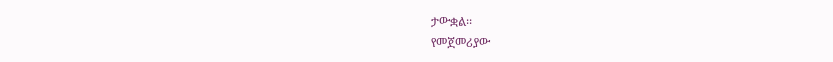ታውቋል፡፡
የመጀመሪያው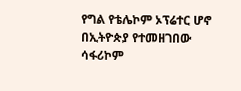የግል የቴሌኮም ኦፕሬተር ሆኖ በኢትዮጵያ የተመዘገበው ሳፋሪኮም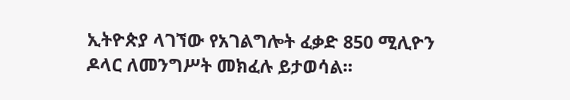ኢትዮጵያ ላገኘው የአገልግሎት ፈቃድ 850 ሚሊዮን ዶላር ለመንግሥት መክፈሉ ይታወሳል፡፡